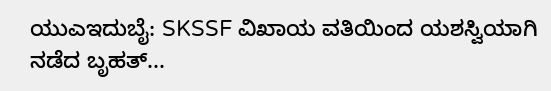ಯುಎಇದುಬೈ: SKSSF ವಿಖಾಯ ವತಿಯಿಂದ ಯಶಸ್ವಿಯಾಗಿ ನಡೆದ ಬೃಹತ್...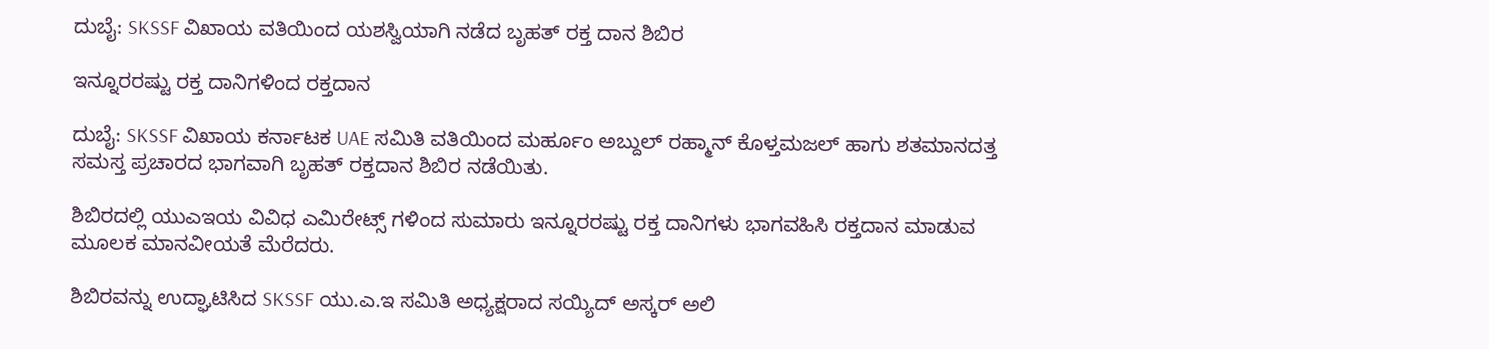ದುಬೈ: SKSSF ವಿಖಾಯ ವತಿಯಿಂದ ಯಶಸ್ವಿಯಾಗಿ ನಡೆದ ಬೃಹತ್ ರಕ್ತ ದಾನ ಶಿಬಿರ

ಇನ್ನೂರರಷ್ಟು ರಕ್ತ ದಾನಿಗಳಿಂದ ರಕ್ತದಾನ

ದುಬೈ: SKSSF ವಿಖಾಯ ಕರ್ನಾಟಕ UAE ಸಮಿತಿ ವತಿಯಿಂದ ಮರ್ಹೂಂ ಅಬ್ದುಲ್ ರಹ್ಮಾನ್ ಕೊಳ್ತಮಜಲ್ ಹಾಗು ಶತಮಾನದತ್ತ ಸಮಸ್ತ ಪ್ರಚಾರದ ಭಾಗವಾಗಿ ಬೃಹತ್ ರಕ್ತದಾನ ಶಿಬಿರ ನಡೆಯಿತು.

ಶಿಬಿರದಲ್ಲಿ ಯುಎಇಯ ವಿವಿಧ ಎಮಿರೇಟ್ಸ್ ಗಳಿಂದ ಸುಮಾರು ಇನ್ನೂರರಷ್ಟು ರಕ್ತ ದಾನಿಗಳು ಭಾಗವಹಿಸಿ ರಕ್ತದಾನ ಮಾಡುವ ಮೂಲಕ ಮಾನವೀಯತೆ ಮೆರೆದರು.

ಶಿಬಿರವನ್ನು ಉದ್ಘಾಟಿಸಿದ SKSSF ಯು.ಎ.ಇ ಸಮಿತಿ ಅಧ್ಯಕ್ಷರಾದ ಸಯ್ಯಿದ್ ಅಸ್ಕರ್ ಅಲಿ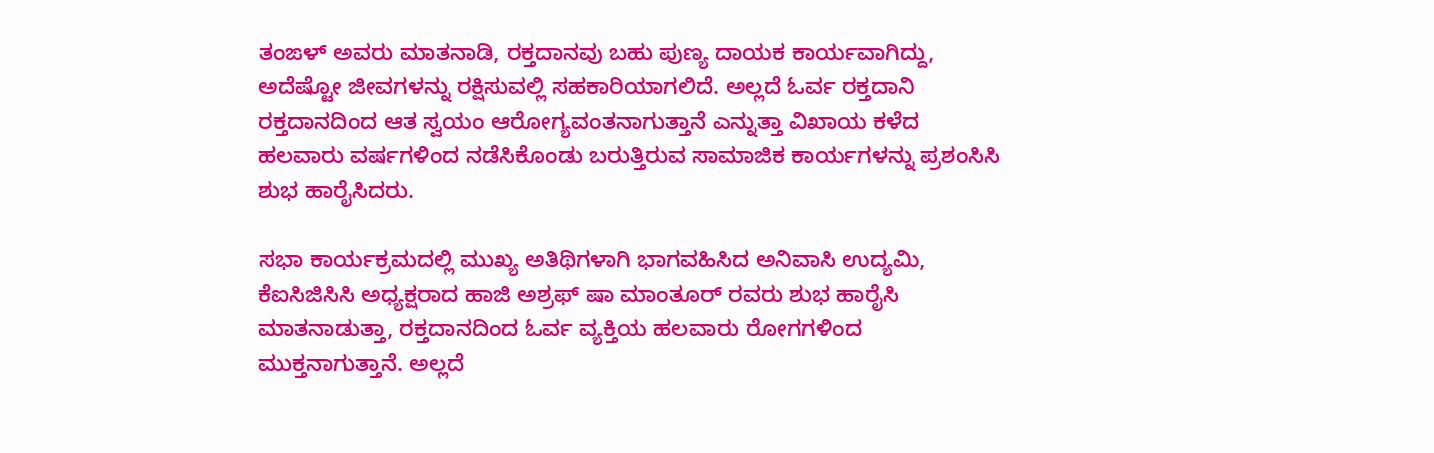ತಂಙಳ್ ಅವರು ಮಾತನಾಡಿ, ರಕ್ತದಾನವು ಬಹು ಪುಣ್ಯ ದಾಯಕ ಕಾರ್ಯವಾಗಿದ್ದು, ಅದೆಷ್ಟೋ ಜೀವಗಳನ್ನು ರಕ್ಷಿಸುವಲ್ಲಿ ಸಹಕಾರಿಯಾಗಲಿದೆ. ಅಲ್ಲದೆ ಓರ್ವ ರಕ್ತದಾನಿ ರಕ್ತದಾನದಿಂದ ಆತ ಸ್ವಯಂ ಆರೋಗ್ಯವಂತನಾಗುತ್ತಾನೆ ಎನ್ನುತ್ತಾ ವಿಖಾಯ ಕಳೆದ ಹಲವಾರು ವರ್ಷಗಳಿಂದ ನಡೆಸಿಕೊಂಡು ಬರುತ್ತಿರುವ ಸಾಮಾಜಿಕ ಕಾರ್ಯಗಳನ್ನು ಪ್ರಶಂಸಿಸಿ ಶುಭ ಹಾರೈಸಿದರು.

ಸಭಾ ಕಾರ್ಯಕ್ರಮದಲ್ಲಿ ಮುಖ್ಯ ಅತಿಥಿಗಳಾಗಿ ಭಾಗವಹಿಸಿದ ಅನಿವಾಸಿ ಉದ್ಯಮಿ, ಕೆಐಸಿಜಿಸಿಸಿ ಅಧ್ಯಕ್ಷರಾದ ಹಾಜಿ ಅಶ್ರಫ್ ಷಾ ಮಾಂತೂರ್ ರವರು ಶುಭ ಹಾರೈಸಿ ಮಾತನಾಡುತ್ತಾ, ರಕ್ತದಾನದಿಂದ ಓರ್ವ ವ್ಯಕ್ತಿಯ ಹಲವಾರು ರೋಗಗಳಿಂದ ಮುಕ್ತನಾಗುತ್ತಾನೆ. ಅಲ್ಲದೆ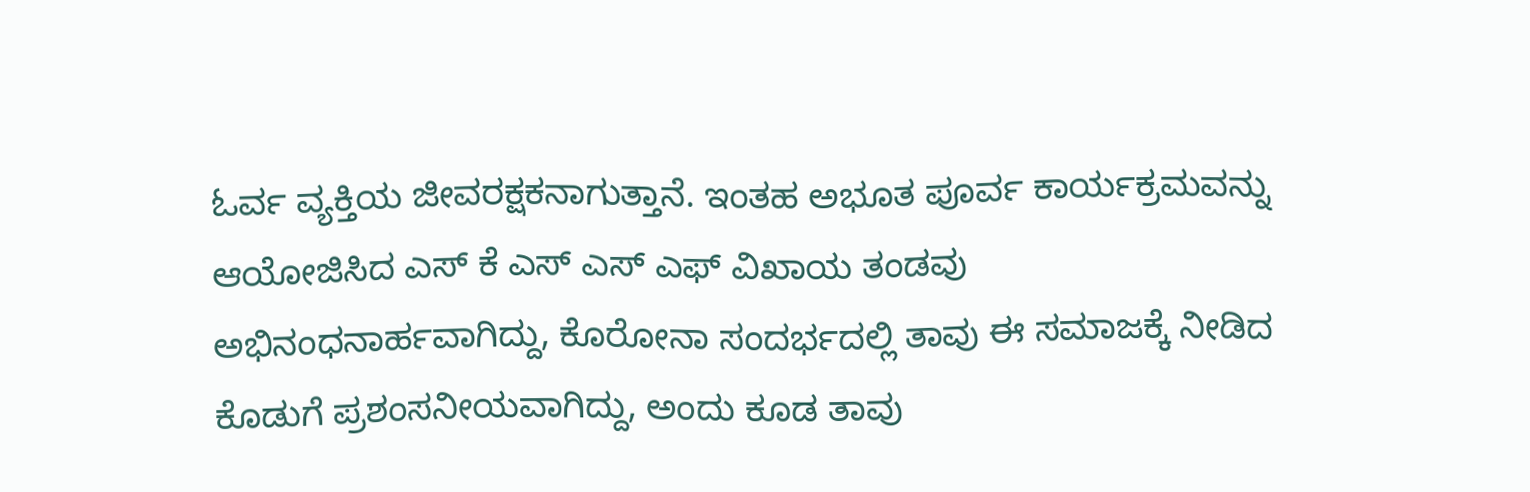ಓರ್ವ ವ್ಯಕ್ತಿಯ ಜೀವರಕ್ಷಕನಾಗುತ್ತಾನೆ. ಇಂತಹ ಅಭೂತ ಪೂರ್ವ ಕಾರ್ಯಕ್ರಮವನ್ನು ಆಯೋಜಿಸಿದ ಎಸ್ ಕೆ ಎಸ್ ಎಸ್ ಎಫ್ ವಿಖಾಯ ತಂಡವು ಅಭಿನಂಧನಾರ್ಹವಾಗಿದ್ದು, ಕೊರೋನಾ ಸಂದರ್ಭದಲ್ಲಿ ತಾವು ಈ ಸಮಾಜಕ್ಕೆ ನೀಡಿದ ಕೊಡುಗೆ ಪ್ರಶಂಸನೀಯವಾಗಿದ್ದು, ಅಂದು ಕೂಡ ತಾವು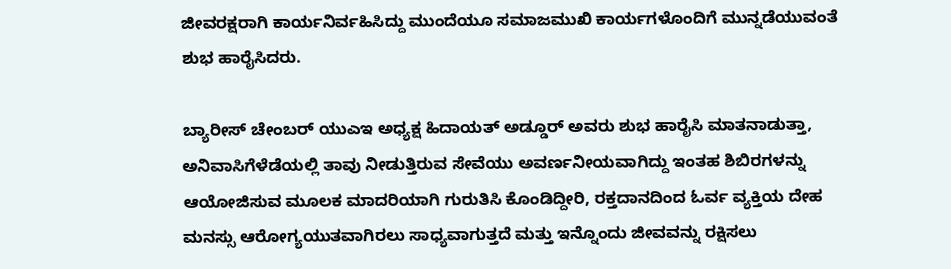ಜೀವರಕ್ಷರಾಗಿ ಕಾರ್ಯನಿರ್ವಹಿಸಿದ್ದು ಮುಂದೆಯೂ ಸಮಾಜಮುಖಿ ಕಾರ್ಯಗಳೊಂದಿಗೆ ಮುನ್ನಡೆಯುವಂತೆ ಶುಭ ಹಾರೈಸಿದರು.

ಬ್ಯಾರೀಸ್ ಚೇಂಬರ್ ಯುಎಇ ಅಧ್ಯಕ್ಷ ಹಿದಾಯತ್ ಅಡ್ಡೂರ್ ಅವರು ಶುಭ ಹಾರೈಸಿ ಮಾತನಾಡುತ್ತಾ, ಅನಿವಾಸಿಗೆಳೆಡೆಯಲ್ಲಿ ತಾವು ನೀಡುತ್ತಿರುವ ಸೇವೆಯು ಅವರ್ಣನೀಯವಾಗಿದ್ದು ಇಂತಹ ಶಿಬಿರಗಳನ್ನು ಆಯೋಜಿಸುವ ಮೂಲಕ ಮಾದರಿಯಾಗಿ ಗುರುತಿಸಿ ಕೊಂಡಿದ್ದೀರಿ, ರಕ್ತದಾನದಿಂದ ಓರ್ವ ವ್ಯಕ್ತಿಯ ದೇಹ ಮನಸ್ಸು ಆರೋಗ್ಯಯುತವಾಗಿರಲು ಸಾಧ್ಯವಾಗುತ್ತದೆ ಮತ್ತು ಇನ್ನೊಂದು ಜೀವವನ್ನು ರಕ್ಷಿಸಲು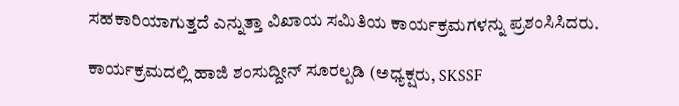ಸಹಕಾರಿಯಾಗುತ್ತದೆ ಎನ್ನುತ್ತಾ ವಿಖಾಯ ಸಮಿತಿಯ ಕಾರ್ಯಕ್ರಮಗಳನ್ನು ಪ್ರಶಂಸಿಸಿದರು.

ಕಾರ್ಯಕ್ರಮದಲ್ಲಿ ಹಾಜಿ ಶಂಸುದ್ದೀನ್ ಸೂರಲ್ಪಡಿ (ಅಧ್ಯಕ್ಷರು, SKSSF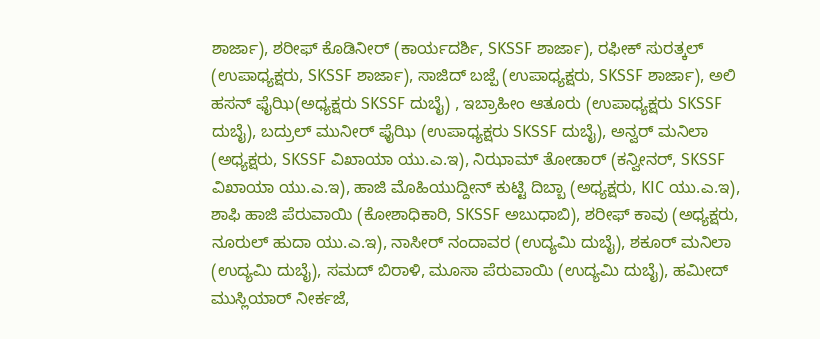ಶಾರ್ಜಾ), ಶರೀಫ್ ಕೊಡಿನೀರ್ (ಕಾರ್ಯದರ್ಶಿ, SKSSF ಶಾರ್ಜಾ), ರಫೀಕ್ ಸುರತ್ಕಲ್ (ಉಪಾಧ್ಯಕ್ಷರು, SKSSF ಶಾರ್ಜಾ), ಸಾಜಿದ್ ಬಜ್ಪೆ (ಉಪಾಧ್ಯಕ್ಷರು, SKSSF ಶಾರ್ಜಾ), ಅಲಿ ಹಸನ್ ಫೈಝಿ(ಅಧ್ಯಕ್ಷರು SKSSF ದುಬೈ) , ಇಬ್ರಾಹೀಂ ಆತೂರು (ಉಪಾಧ್ಯಕ್ಷರು SKSSF ದುಬೈ), ಬದ್ರುಲ್ ಮುನೀರ್ ಫೈಝಿ (ಉಪಾಧ್ಯಕ್ಷರು SKSSF ದುಬೈ), ಅನ್ವರ್ ಮನಿಲಾ (ಅಧ್ಯಕ್ಷರು, SKSSF ವಿಖಾಯಾ ಯು.ಎ.ಇ), ನಿಝಾಮ್ ತೋಡಾರ್ (ಕನ್ವೀನರ್, SKSSF ವಿಖಾಯಾ ಯು.ಎ.ಇ), ಹಾಜಿ ಮೊಹಿಯುದ್ದೀನ್ ಕುಟ್ಟಿ ದಿಬ್ಬಾ (ಅಧ್ಯಕ್ಷರು, KIC ಯು.ಎ.ಇ), ಶಾಫಿ ಹಾಜಿ ಪೆರುವಾಯಿ (ಕೋಶಾಧಿಕಾರಿ, SKSSF ಅಬುಧಾಬಿ), ಶರೀಫ್ ಕಾವು (ಅಧ್ಯಕ್ಷರು, ನೂರುಲ್ ಹುದಾ ಯು.ಎ.ಇ), ನಾಸೀರ್ ನಂದಾವರ (ಉದ್ಯಮಿ ದುಬೈ), ಶಕೂರ್ ಮನಿಲಾ (ಉದ್ಯಮಿ ದುಬೈ), ಸಮದ್ ಬಿರಾಳಿ, ಮೂಸಾ ಪೆರುವಾಯಿ (ಉದ್ಯಮಿ ದುಬೈ), ಹಮೀದ್ ಮುಸ್ಲಿಯಾರ್ ನೀರ್ಕಜೆ,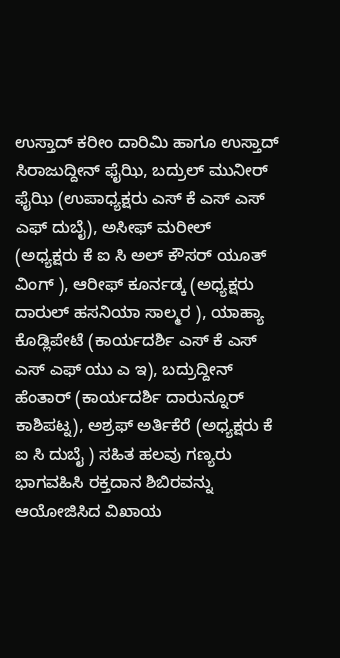ಉಸ್ತಾದ್ ಕರೀಂ ದಾರಿಮಿ ಹಾಗೂ ಉಸ್ತಾದ್ ಸಿರಾಜುದ್ದೀನ್ ಫೈಝಿ, ಬದ್ರುಲ್ ಮುನೀರ್ ಫೈಝಿ (ಉಪಾಧ್ಯಕ್ಷರು ಎಸ್ ಕೆ ಎಸ್ ಎಸ್ ಎಫ್ ದುಬೈ), ಅಸೀಫ್ ಮರೀಲ್ (ಅಧ್ಯಕ್ಷರು ಕೆ ಐ ಸಿ ಅಲ್ ಕೌಸರ್ ಯೂತ್ ವಿಂಗ್ ), ಆರೀಫ್ ಕೂರ್ನಡ್ಕ (ಅಧ್ಯಕ್ಷರು ದಾರುಲ್ ಹಸನಿಯಾ ಸಾಲ್ಮರ ), ಯಾಹ್ಯಾ ಕೊಡ್ಲಿಪೇಟೆ (ಕಾರ್ಯದರ್ಶಿ ಎಸ್ ಕೆ ಎಸ್ ಎಸ್ ಎಫ್ ಯು ಎ ಇ), ಬದ್ರುದ್ದೀನ್ ಹೆಂತಾರ್ (ಕಾರ್ಯದರ್ಶಿ ದಾರುನ್ನೂರ್ ಕಾಶಿಪಟ್ನ), ಅಶ್ರಫ್ ಅರ್ತಿಕೆರೆ (ಅಧ್ಯಕ್ಷರು ಕೆ ಐ ಸಿ ದುಬೈ ) ಸಹಿತ ಹಲವು ಗಣ್ಯರು ಭಾಗವಹಿಸಿ ರಕ್ತದಾನ ಶಿಬಿರವನ್ನು ಆಯೋಜಿಸಿದ ವಿಖಾಯ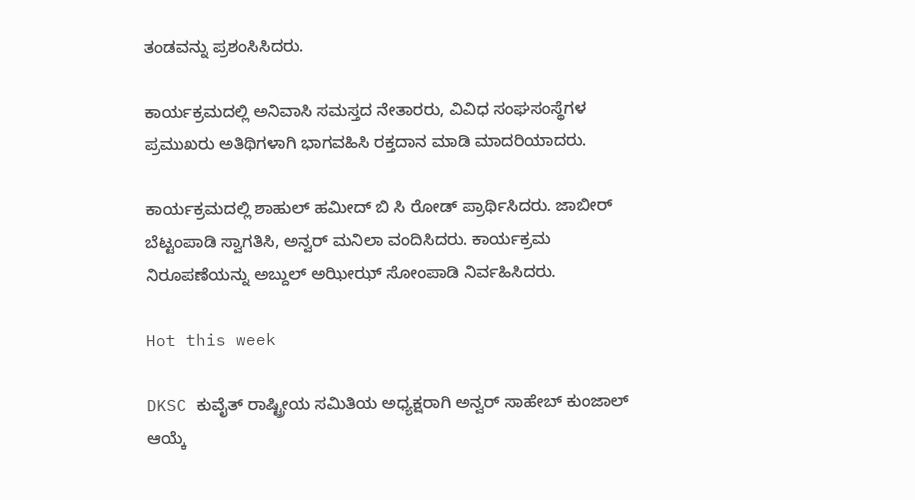ತಂಡವನ್ನು ಪ್ರಶಂಸಿಸಿದರು.

ಕಾರ್ಯಕ್ರಮದಲ್ಲಿ ಅನಿವಾಸಿ ಸಮಸ್ತದ ನೇತಾರರು, ವಿವಿಧ ಸಂಘಸಂಸ್ಥೆಗಳ ಪ್ರಮುಖರು ಅತಿಥಿಗಳಾಗಿ ಭಾಗವಹಿಸಿ ರಕ್ತದಾನ ಮಾಡಿ ಮಾದರಿಯಾದರು.

ಕಾರ್ಯಕ್ರಮದಲ್ಲಿ ಶಾಹುಲ್ ಹಮೀದ್ ಬಿ ಸಿ ರೋಡ್ ಪ್ರಾರ್ಥಿಸಿದರು. ಜಾಬೀರ್ ಬೆಟ್ಟಂಪಾಡಿ ಸ್ವಾಗತಿಸಿ, ಅನ್ವರ್ ಮನಿಲಾ ವಂದಿಸಿದರು. ಕಾರ್ಯಕ್ರಮ ನಿರೂಪಣೆಯನ್ನು ಅಬ್ದುಲ್ ಅಝೀಝ್ ಸೋಂಪಾಡಿ ನಿರ್ವಹಿಸಿದರು.

Hot this week

DKSC ಕುವೈತ್ ರಾಷ್ಟ್ರೀಯ ಸಮಿತಿಯ ಅಧ್ಯಕ್ಷರಾಗಿ ಅನ್ವರ್ ಸಾಹೇಬ್ ಕುಂಜಾಲ್ ಆಯ್ಕೆ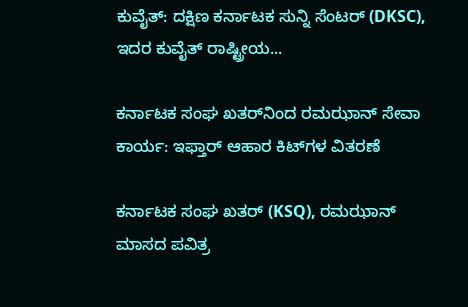ಕುವೈತ್: ದಕ್ಷಿಣ ಕರ್ನಾಟಕ ಸುನ್ನಿ ಸೆಂಟರ್ (DKSC), ಇದರ ಕುವೈತ್ ರಾಷ್ಟ್ರೀಯ...

ಕರ್ನಾಟಕ ಸಂಘ ಖತರ್‌ನಿಂದ ರಮಝಾನ್‌ ಸೇವಾ ಕಾರ್ಯ: ಇಫ್ತಾರ್ ಆಹಾರ ಕಿಟ್‌ಗಳ ವಿತರಣೆ

ಕರ್ನಾಟಕ ಸಂಘ ಖತರ್‌ (KSQ), ರಮಝಾನ್‌ ಮಾಸದ ಪವಿತ್ರ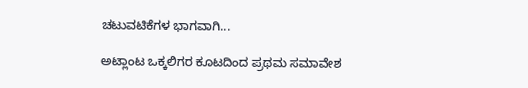ಚಟುವಟಿಕೆಗಳ ಭಾಗವಾಗಿ...

ಅಟ್ಲಾಂಟ ಒಕ್ಕಲಿಗರ ಕೂಟದಿಂದ ಪ್ರಥಮ ಸಮಾವೇಶ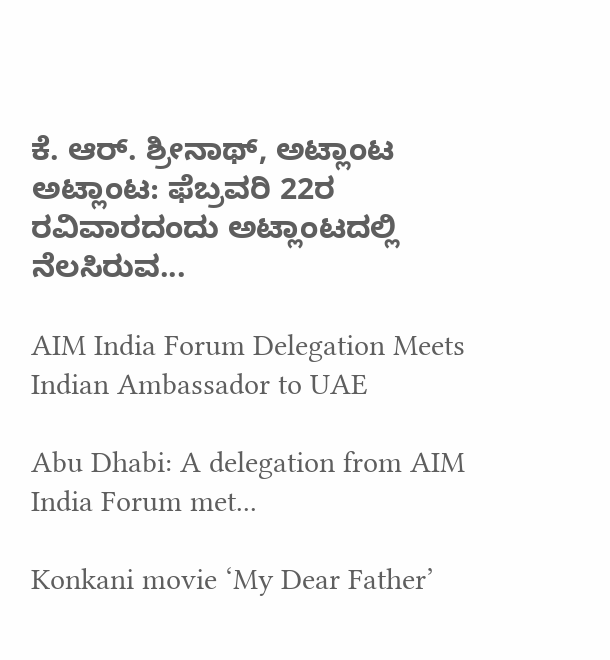ಕೆ. ಆರ್. ಶ್ರೀನಾಥ್, ಅಟ್ಲಾಂಟ ಅಟ್ಲಾಂಟ: ಫೆಬ್ರವರಿ 22ರ ರವಿವಾರದಂದು ಅಟ್ಲಾಂಟದಲ್ಲಿ ನೆಲಸಿರುವ...

AIM India Forum Delegation Meets Indian Ambassador to UAE

Abu Dhabi: A delegation from AIM India Forum met...

Konkani movie ‘My Dear Father’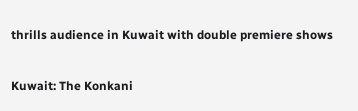thrills audience in Kuwait with double premiere shows

Kuwait: The Konkani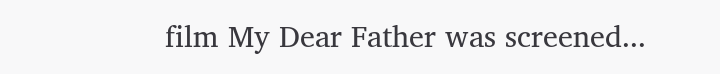film My Dear Father was screened...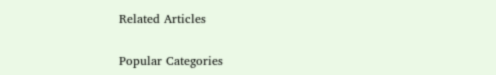Related Articles

Popular Categories